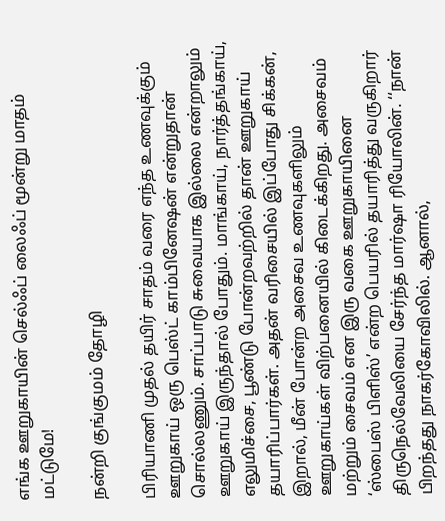எங்க ஊறுகாயின் செல்ஃப் லைஃப் மூன்று மாதம் மட்டுமே!

நன்றி குங்குமம் தோழி

பிரியாணி முதல் தயிர் சாதம் வரை எந்த உணவுக்கும் ஊறுகாய் ஒரு பெஸ்ட் காம்பினேஷன் என்றுதான் சொல்லணும். சாப்பாடு சுவையாக இல்லை என்றாலும் ஊறுகாய் இருந்தால் போதும். மாங்காய், நார்த்தங்காய், எலுமிச்சை, பூண்டு போன்றவற்றில் தான் ஊறுகாய் தயாரிப்பார்கள். அதன் வரிசையில் இப்போது சிக்கன், இறால், மீன் போன்ற அசைவ உணவுகளிலும் ஊறுகாய்கள் விற்பனையில் கிடைக்கிறது. அசைவம் மற்றும் சைவம் என இரு வகை ஊறுகாயினை ‘ஸ்பைஸ் பிளிஸ்’ என்ற பெயரில் தயாரித்து வருகிறார் திருநெல்வேலியை சேர்ந்த மார்ஷா ரியோலின். ‘‘நான் பிறந்தது நாகர்கோவிலில். ஆனால்,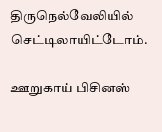திருநெல்வேலியில் செட்டிலாயிட்டோம்.

ஊறுகாய் பிசினஸ்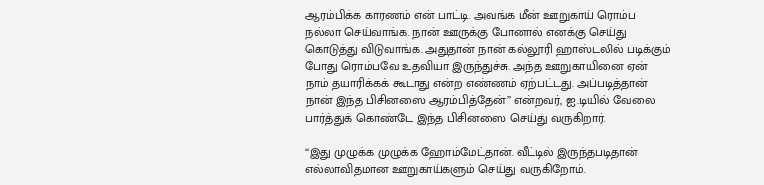ஆரம்பிக்க காரணம் என் பாட்டி. அவங்க மீன் ஊறுகாய் ரொம்ப நல்லா செய்வாங்க. நான் ஊருக்கு போனால் எனக்கு செய்து கொடுத்து விடுவாங்க. அதுதான் நான் கல்லூரி ஹாஸ்டலில் படிக்கும் போது ரொம்பவே உதவியா இருந்துச்சு. அந்த ஊறுகாயினை ஏன் நாம் தயாரிக்கக் கூடாது என்ற எண்ணம் ஏற்பட்டது. அப்படித்தான் நான் இந்த பிசினஸை ஆரம்பித்தேன்’’ என்றவர், ஐ.டியில் வேலை பார்த்துக் கொண்டே இந்த பிசினஸை செய்து வருகிறார்.

‘‘இது முழுக்க முழுக்க ஹோம்மேட்தான். வீட்டில் இருந்தபடிதான் எல்லாவிதமான ஊறுகாய்களும் செய்து வருகிறோம்.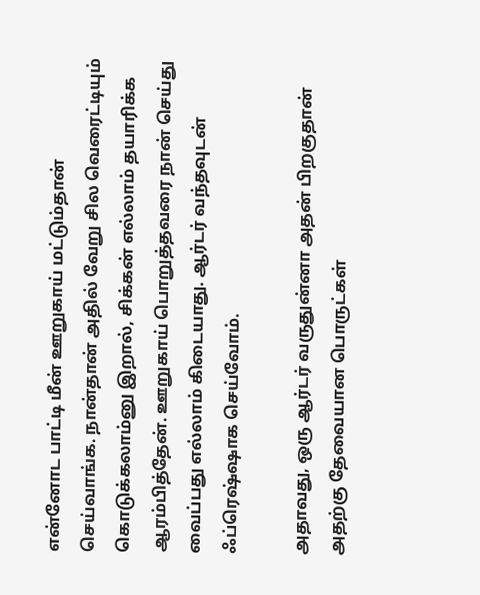என்னோட பாட்டி மீன் ஊறுகாய் மட்டும்தான் செய்வாங்க. நான்தான் அதில் வேறு சில வெரைட்டியும் கொடுக்கலாம்னு இறால், சிக்கன் எல்லாம் தயாரிக்க ஆரம்பித்தேன். ஊறுகாய் பொறுத்தவரை நான் செய்து வைப்பது எல்லாம் கிடையாது. ஆர்டர் வந்தவுடன் ஃப்ரெஷ்ஷாக செய்வோம்.

அதாவது, ஒரு ஆர்டர் வருதுன்னா அதன் பிறகுதான் அதற்கு தேவையான பொருட்கள்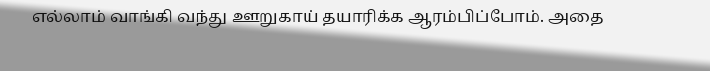எல்லாம் வாங்கி வந்து ஊறுகாய் தயாரிக்க ஆரம்பிப்போம். அதை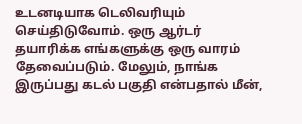உடனடியாக டெலிவரியும் செய்திடுவோம். ஒரு ஆர்டர் தயாரிக்க எங்களுக்கு ஒரு வாரம் தேவைப்படும். மேலும், நாங்க இருப்பது கடல் பகுதி என்பதால் மீன்,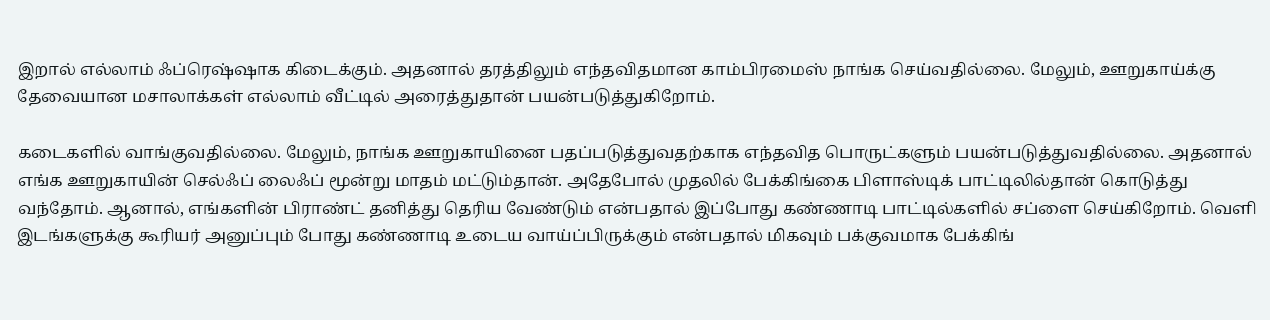இறால் எல்லாம் ஃப்ரெஷ்ஷாக கிடைக்கும். அதனால் தரத்திலும் எந்தவிதமான காம்பிரமைஸ் நாங்க செய்வதில்லை. மேலும், ஊறுகாய்க்கு தேவையான மசாலாக்கள் எல்லாம் வீட்டில் அரைத்துதான் பயன்படுத்துகிறோம்.

கடைகளில் வாங்குவதில்லை. மேலும், நாங்க ஊறுகாயினை பதப்படுத்துவதற்காக எந்தவித பொருட்களும் பயன்படுத்துவதில்லை. அதனால் எங்க ஊறுகாயின் செல்ஃப் லைஃப் மூன்று மாதம் மட்டும்தான். அதேபோல் முதலில் பேக்கிங்கை பிளாஸ்டிக் பாட்டிலில்தான் கொடுத்து வந்தோம். ஆனால், எங்களின் பிராண்ட் தனித்து தெரிய வேண்டும் என்பதால் இப்போது கண்ணாடி பாட்டில்களில் சப்ளை செய்கிறோம். வெளி இடங்களுக்கு கூரியர் அனுப்பும் போது கண்ணாடி உடைய வாய்ப்பிருக்கும் என்பதால் மிகவும் பக்குவமாக பேக்கிங்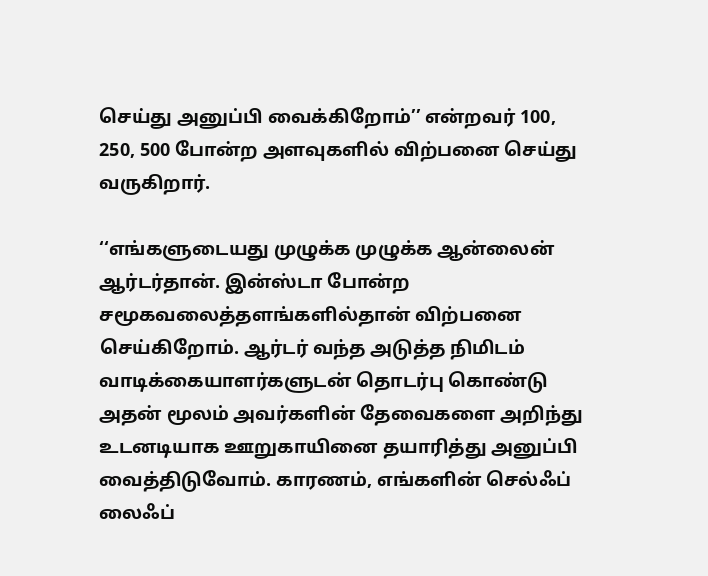செய்து அனுப்பி வைக்கிறோம்’’ என்றவர் 100, 250, 500 போன்ற அளவுகளில் விற்பனை செய்து வருகிறார்.

‘‘எங்களுடையது முழுக்க முழுக்க ஆன்லைன் ஆர்டர்தான். இன்ஸ்டா போன்ற சமூகவலைத்தளங்களில்தான் விற்பனை செய்கிறோம். ஆர்டர் வந்த அடுத்த நிமிடம் வாடிக்கையாளர்களுடன் தொடர்பு கொண்டு அதன் மூலம் அவர்களின் தேவைகளை அறிந்து உடனடியாக ஊறுகாயினை தயாரித்து அனுப்பி வைத்திடுவோம். காரணம், எங்களின் செல்ஃப் லைஃப்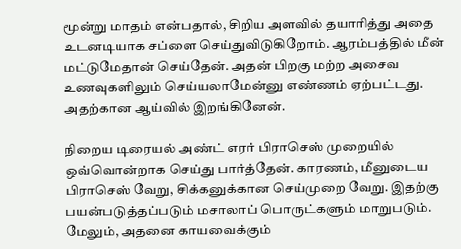மூன்று மாதம் என்பதால், சிறிய அளவில் தயாரித்து அதை உடனடியாக சப்ளை செய்துவிடுகிறோம். ஆரம்பத்தில் மீன் மட்டுமேதான் செய்தேன். அதன் பிறகு மற்ற அசைவ உணவுகளிலும் செய்யலாமேன்னு எண்ணம் ஏற்பட்டது. அதற்கான ஆய்வில் இறங்கினேன்.

நிறைய டிரையல் அண்ட் எரர் பிராசெஸ் முறையில் ஒவ்வொன்றாக செய்து பார்த்தேன். காரணம், மீனுடைய பிராசெஸ் வேறு, சிக்கனுக்கான செய்முறை வேறு. இதற்கு பயன்படுத்தப்படும் மசாலாப் பொருட்களும் மாறுபடும். மேலும், அதனை காயவைக்கும்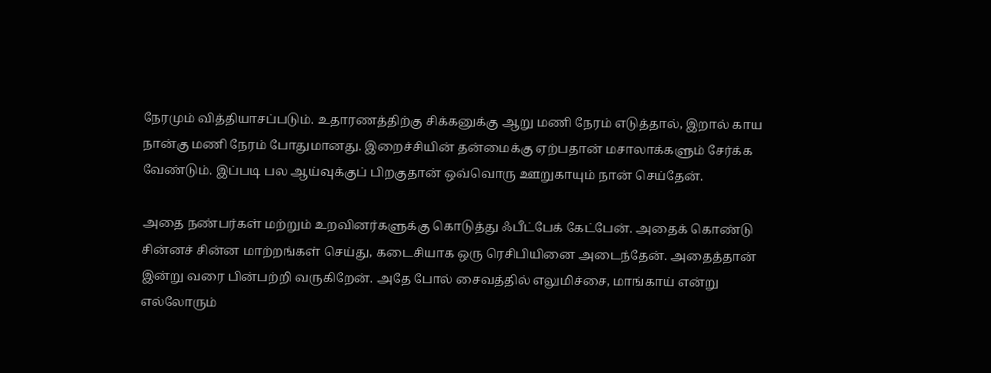நேரமும் வித்தியாசப்படும். உதாரணத்திற்கு சிக்கனுக்கு ஆறு மணி நேரம் எடுத்தால், இறால் காய நான்கு மணி நேரம் போதுமானது. இறைச்சியின் தன்மைக்கு ஏற்பதான் மசாலாக்களும் சேர்க்க வேண்டும். இப்படி பல ஆய்வுக்குப் பிறகுதான் ஒவ்வொரு ஊறுகாயும் நான் செய்தேன்.

அதை நண்பர்கள் மற்றும் உறவினர்களுக்கு கொடுத்து ஃபீட்பேக் கேட்பேன். அதைக் கொண்டு சின்னச் சின்ன மாற்றங்கள் செய்து, கடைசியாக ஒரு ரெசிபியினை அடைந்தேன். அதைத்தான் இன்று வரை பின்பற்றி வருகிறேன். அதே போல் சைவத்தில் எலுமிச்சை, மாங்காய் என்று எல்லோரும்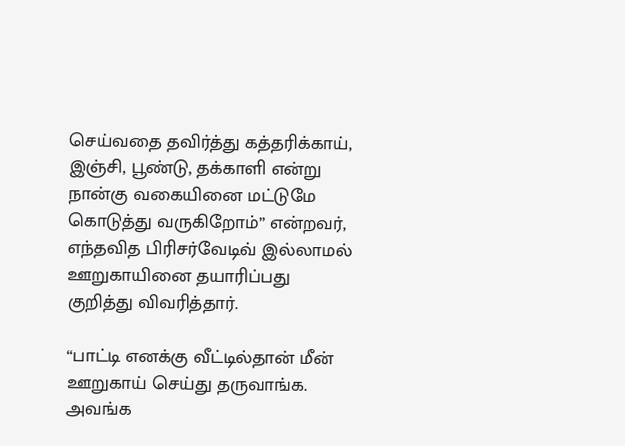செய்வதை தவிர்த்து கத்தரிக்காய், இஞ்சி, பூண்டு, தக்காளி என்று நான்கு வகையினை மட்டுமே கொடுத்து வருகிறோம்’’ என்றவர், எந்தவித பிரிசர்வேடிவ் இல்லாமல் ஊறுகாயினை தயாரிப்பது குறித்து விவரித்தார்.

‘‘பாட்டி எனக்கு வீட்டில்தான் மீன் ஊறுகாய் செய்து தருவாங்க. அவங்க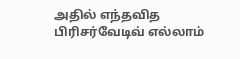அதில் எந்தவித பிரிசர்வேடிவ் எல்லாம்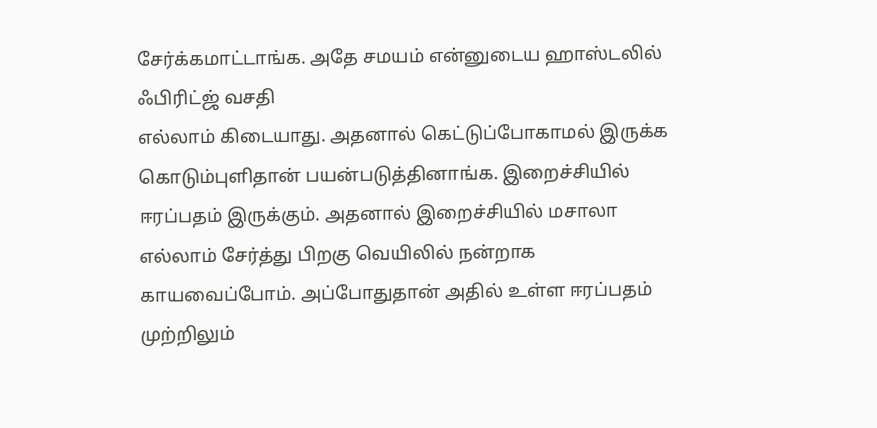சேர்க்கமாட்டாங்க. அதே சமயம் என்னுடைய ஹாஸ்டலில் ஃபிரிட்ஜ் வசதி
எல்லாம் கிடையாது. அதனால் கெட்டுப்போகாமல் இருக்க கொடும்புளிதான் பயன்படுத்தினாங்க. இறைச்சியில் ஈரப்பதம் இருக்கும். அதனால் இறைச்சியில் மசாலா எல்லாம் சேர்த்து பிறகு வெயிலில் நன்றாக காயவைப்போம். அப்போதுதான் அதில் உள்ள ஈரப்பதம் முற்றிலும்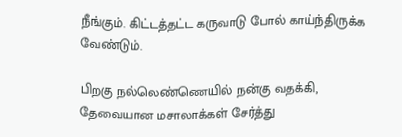நீங்கும். கிட்டத்தட்ட கருவாடு போல் காய்ந்திருக்க வேண்டும்.

பிறகு நல்லெண்ணெயில் நன்கு வதக்கி, தேவையான மசாலாக்கள் சேர்த்து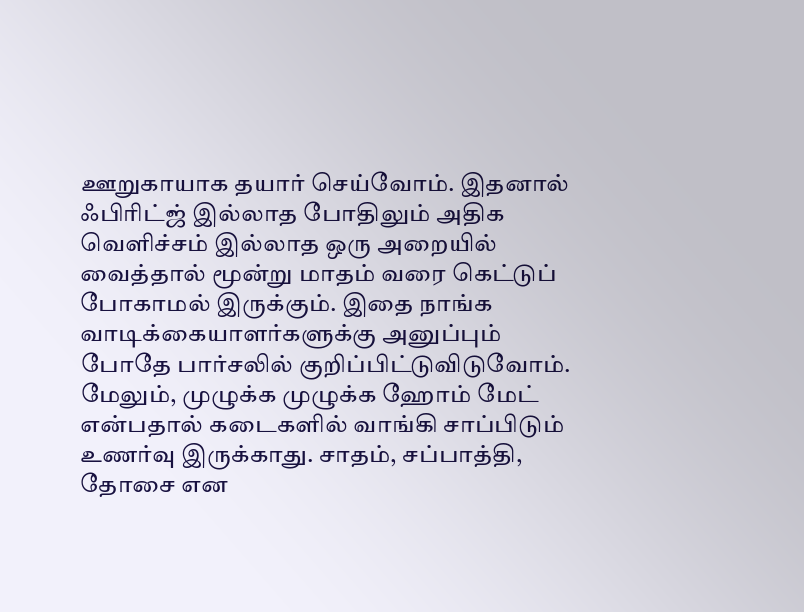ஊறுகாயாக தயார் செய்வோம். இதனால் ஃபிரிட்ஜ் இல்லாத போதிலும் அதிக வெளிச்சம் இல்லாத ஒரு அறையில் வைத்தால் மூன்று மாதம் வரை கெட்டுப் போகாமல் இருக்கும். இதை நாங்க வாடிக்கையாளர்களுக்கு அனுப்பும் போதே பார்சலில் குறிப்பிட்டுவிடுவோம். மேலும், முழுக்க முழுக்க ஹோம் மேட் என்பதால் கடைகளில் வாங்கி சாப்பிடும் உணர்வு இருக்காது. சாதம், சப்பாத்தி, தோசை என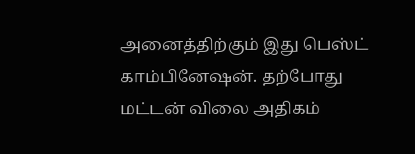அனைத்திற்கும் இது பெஸ்ட் காம்பினேஷன். தற்போது மட்டன் விலை அதிகம்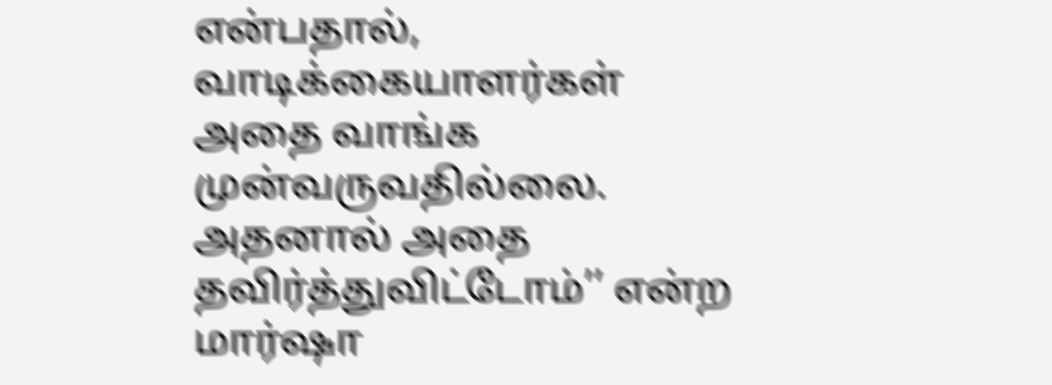என்பதால், வாடிக்கையாளர்கள் அதை வாங்க முன்வருவதில்லை. அதனால் அதை தவிர்த்துவிட்டோம்’’ என்ற மார்ஷா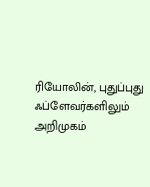ரியோலின், புதுப்புது ஃப்ளேவர்களிலும் அறிமுகம்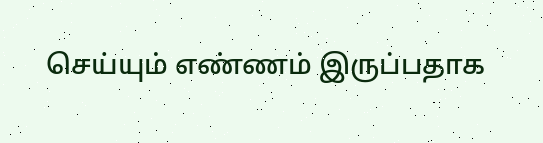செய்யும் எண்ணம் இருப்பதாக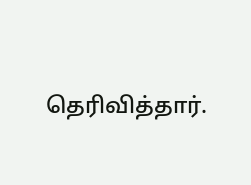தெரிவித்தார்.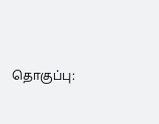தொகுப்பு: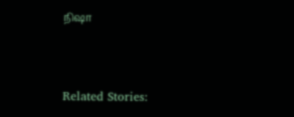நிஷா



Related Stories: